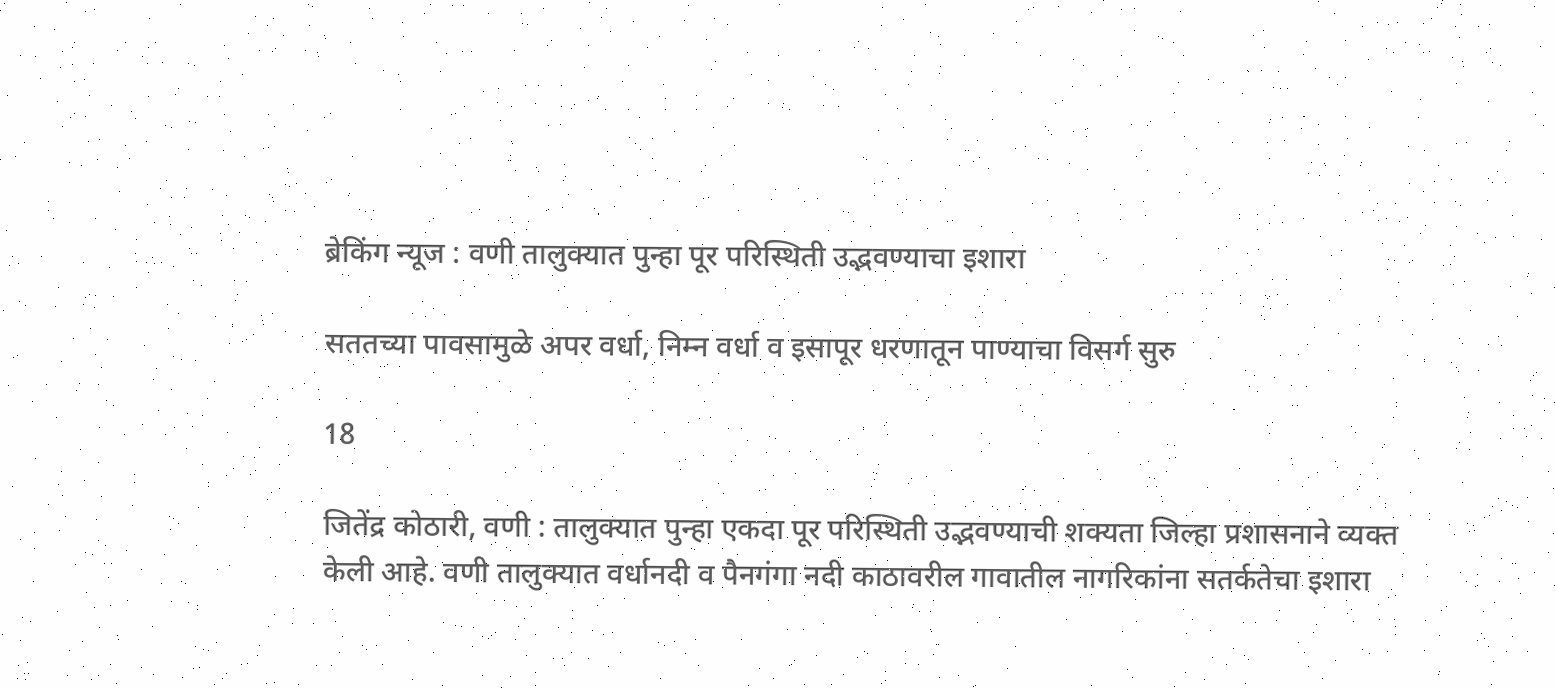ब्रेकिंग न्यूज : वणी तालुक्यात पुन्हा पूर परिस्थिती उद्भवण्याचा इशारा

सततच्या पावसामुळे अपर वर्धा, निम्न वर्धा व इसापूर धरणातून पाण्याचा विसर्ग सुरु

18

जितेंद्र कोठारी, वणी : तालुक्यात पुन्हा एकदा पूर परिस्थिती उद्भवण्याची शक्यता जिल्हा प्रशासनाने व्यक्त केली आहे. वणी तालुक्यात वर्धानदी व पैनगंगा नदी काठावरील गावातील नागरिकांना सतर्कतेचा इशारा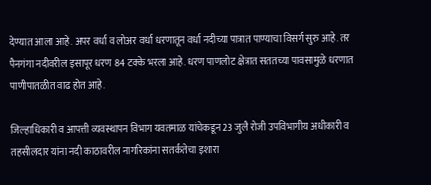देण्यात आला आहे. अपर वर्धा व लोअर वर्धा धरणातून वर्धा नदीच्या पात्रात पाण्याचा विसर्ग सुरु आहे. तर पैनगंगा नदीवरील इसापूर धरण 84 टक्के भरला आहे. धरण पाणलोट क्षेत्रात सततच्या पावसामुळे धरणात पाणीपातळीत वाढ होत आहे.

जिल्हाधिकारी व आपत्ती व्यवस्थापन विभाग यवतमाळ यांचेकडून 23 जुलै रोजी उपविभागीय अधीकारी व तहसीलदार यांना नदी काठावरील नागरिकांना सतर्कतेचा इशारा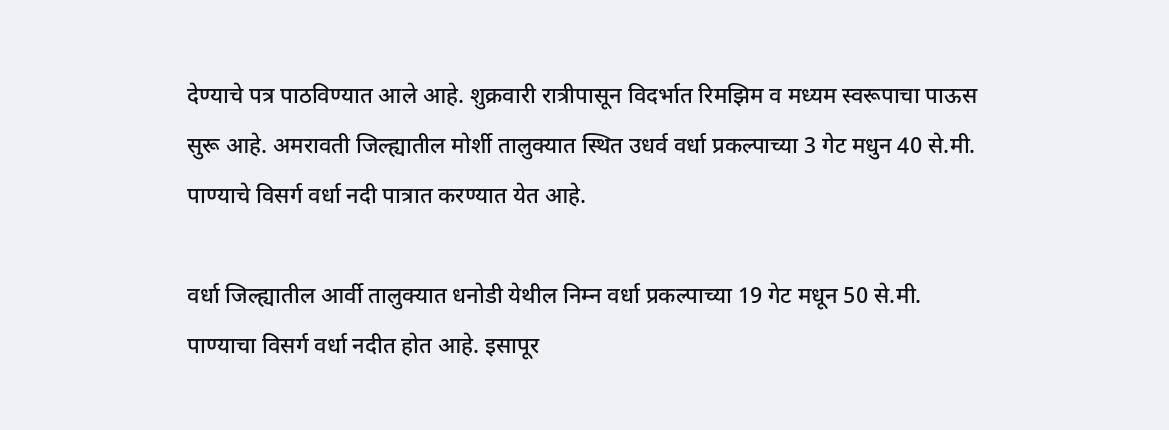देण्याचे पत्र पाठविण्यात आले आहे. शुक्रवारी रात्रीपासून विदर्भात रिमझिम व मध्यम स्वरूपाचा पाऊस सुरू आहे. अमरावती जिल्ह्यातील मोर्शी तालुक्यात स्थित उधर्व वर्धा प्रकल्पाच्या 3 गेट मधुन 40 से.मी. पाण्याचे विसर्ग वर्धा नदी पात्रात करण्यात येत आहे.

वर्धा जिल्ह्यातील आर्वी तालुक्यात धनोडी येथील निम्न वर्धा प्रकल्पाच्या 19 गेट मधून 50 से.मी. पाण्याचा विसर्ग वर्धा नदीत होत आहे. इसापूर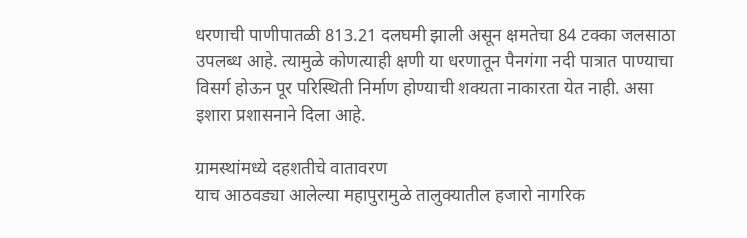धरणाची पाणीपातळी 813.21 दलघमी झाली असून क्षमतेचा 84 टक्का जलसाठा उपलब्ध आहे. त्यामुळे कोणत्याही क्षणी या धरणातून पैनगंगा नदी पात्रात पाण्याचा विसर्ग होऊन पूर परिस्थिती निर्माण होण्याची शक्यता नाकारता येत नाही. असा इशारा प्रशासनाने दिला आहे.

ग्रामस्थांमध्ये दहशतीचे वातावरण
याच आठवड्या आलेल्या महापुरामुळे तालुक्यातील हजारो नागरिक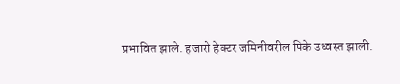प्रभावित झाले. हजारो हेक्टर जमिनीवरील पिके उध्वस्त झाली.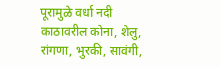पूरामुळे वर्धा नदी काठावरील कोना, शेलु, रांगणा, भुरकी, सावंगी,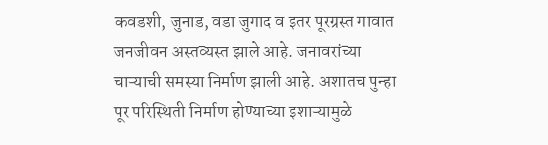कवडशी, जुनाड, वडा जुगाद व इतर पूरग्रस्त गावात जनजीवन अस्तव्यस्त झाले आहे. जनावरांच्या चाऱ्याची समस्या निर्माण झाली आहे. अशातच पुन्हा पूर परिस्थिती निर्माण होण्याच्या इशाऱ्यामुळे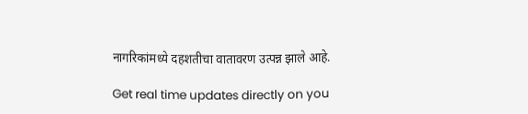नागरिकांमध्ये दहशतीचा वातावरण उत्पन्न झाले आहे.

Get real time updates directly on you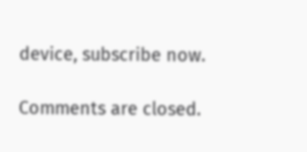device, subscribe now.

Comments are closed.